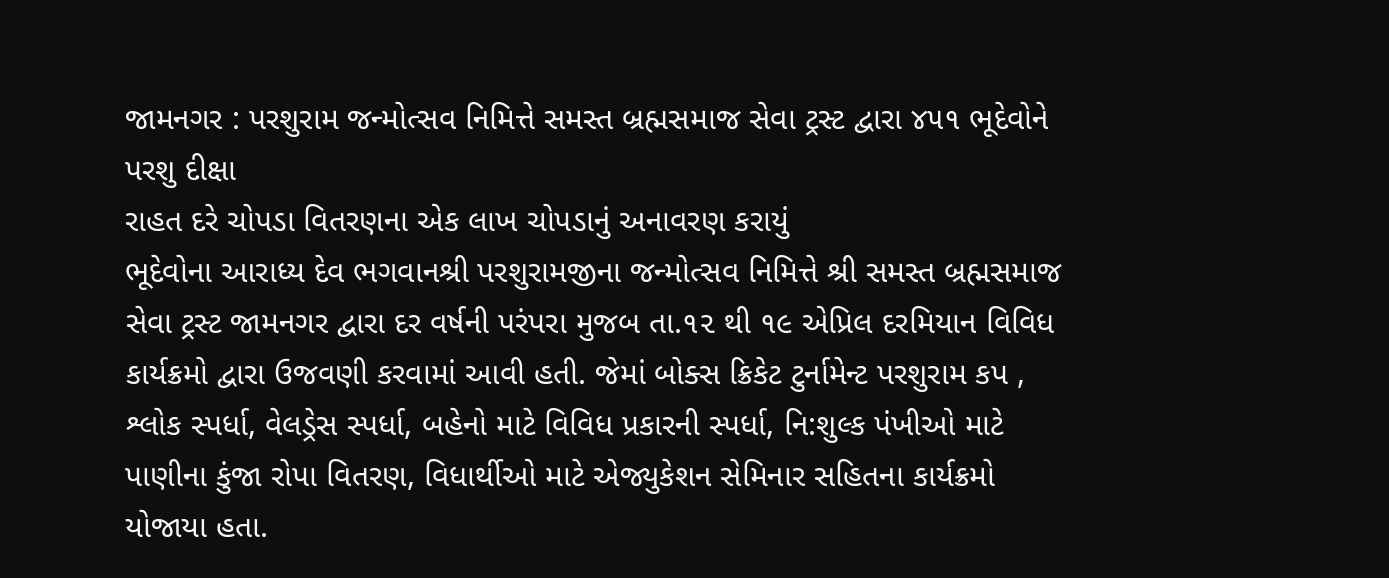જામનગર : પરશુરામ જન્મોત્સવ નિમિત્તે સમસ્ત બ્રહ્મસમાજ સેવા ટ્રસ્ટ દ્વારા ૪૫૧ ભૂદેવોને પરશુ દીક્ષા
રાહત દરે ચોપડા વિતરણના એક લાખ ચોપડાનું અનાવરણ કરાયું
ભૂદેવોના આરાધ્ય દેવ ભગવાનશ્રી પરશુરામજીના જન્મોત્સવ નિમિત્તે શ્રી સમસ્ત બ્રહ્મસમાજ સેવા ટ્રસ્ટ જામનગર દ્વારા દર વર્ષની પરંપરા મુજબ તા.૧૨ થી ૧૯ એપ્રિલ દરમિયાન વિવિધ કાર્યક્રમો દ્વારા ઉજવણી કરવામાં આવી હતી. જેમાં બોક્સ ક્રિકેટ ટુર્નામેન્ટ પરશુરામ કપ , શ્લોક સ્પર્ધા, વેલડ્રેસ સ્પર્ધા, બહેનો માટે વિવિધ પ્રકારની સ્પર્ધા, નિ:શુલ્ક પંખીઓ માટે પાણીના કુંજા રોપા વિતરણ, વિધાર્થીઓ માટે એજ્યુકેશન સેમિનાર સહિતના કાર્યક્રમો યોજાયા હતા.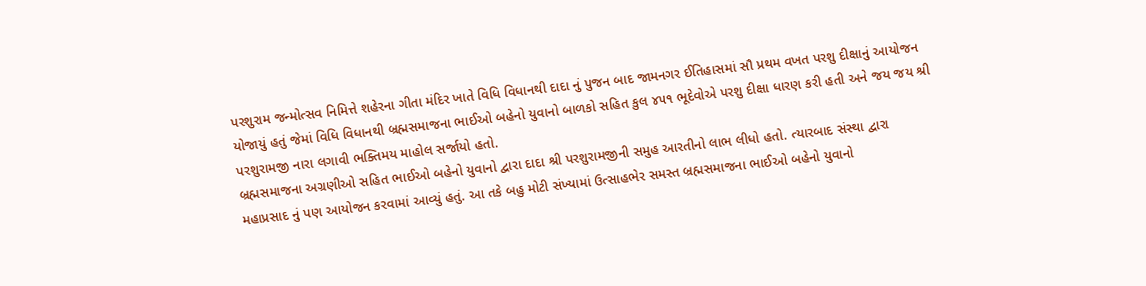પરશુરામ જન્મોત્સવ નિમિત્તે શહેરના ગીતા મંદિર ખાતે વિધિ વિધાનથી દાદા નું પુજન બાદ જામનગર ઈતિહાસમાં સૌ પ્રથમ વખત પરશુ દીક્ષાનું આયોજન યોજાયું હતું જેમાં વિધિ વિધાનથી બ્રહ્મસમાજના ભાઈઓ બહેનો યુવાનો બાળકો સહિત કુલ ૪૫૧ ભૂદેવોએ પરશુ દીક્ષા ધારણ કરી હતી અને જય જય શ્રી પરશુરામજી નારા લગાવી ભક્તિમય માહોલ સર્જાયો હતો.
બ્રહ્મસમાજના અગ્રણીઓ સહિત ભાઈઓ બહેનો યુવાનો દ્વારા દાદા શ્રી પરશુરામજીની સમુહ આરતીનો લાભ લીધો હતો. ત્યારબાદ સંસ્થા દ્વારા મહાપ્રસાદ નું પણ આયોજન કરવામાં આવ્યું હતું. આ તકે બહુ મોટી સંખ્યામાં ઉત્સાહભેર સમસ્ત બ્રહ્મસમાજના ભાઈઓ બહેનો યુવાનો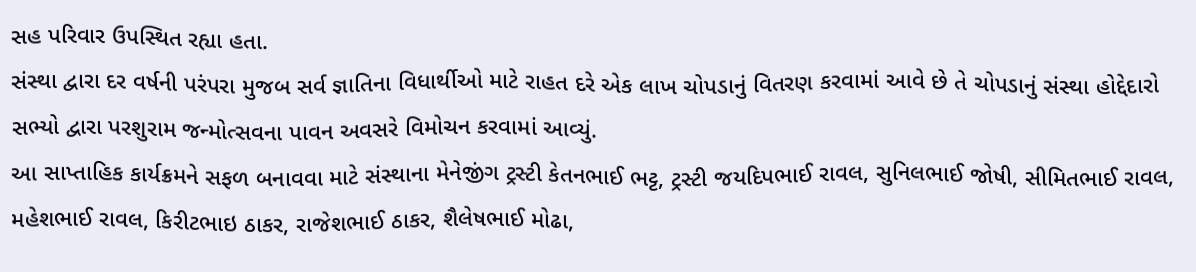સહ પરિવાર ઉપસ્થિત રહ્યા હતા.
સંસ્થા દ્વારા દર વર્ષની પરંપરા મુજબ સર્વ જ્ઞાતિના વિધાર્થીઓ માટે રાહત દરે એક લાખ ચોપડાનું વિતરણ કરવામાં આવે છે તે ચોપડાનું સંસ્થા હોદ્દેદારો સભ્યો દ્વારા પરશુરામ જન્મોત્સવના પાવન અવસરે વિમોચન કરવામાં આવ્યું.
આ સાપ્તાહિક કાર્યક્રમને સફળ બનાવવા માટે સંસ્થાના મેનેજીંગ ટ્રસ્ટી કેતનભાઈ ભટ્ટ, ટ્રસ્ટી જયદિપભાઈ રાવલ, સુનિલભાઈ જોષી, સીમિતભાઈ રાવલ, મહેશભાઈ રાવલ, કિરીટભાઇ ઠાકર, રાજેશભાઈ ઠાકર, શૈલેષભાઈ મોઢા,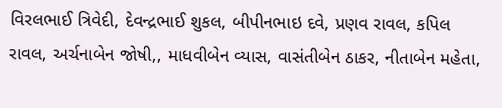વિરલભાઈ ત્રિવેદી, દેવન્દ્રભાઈ શુકલ, બીપીનભાઇ દવે, પ્રણવ રાવલ, કપિલ રાવલ, અર્ચનાબેન જોષી,, માધવીબેન વ્યાસ, વાસંતીબેન ઠાકર, નીતાબેન મહેતા,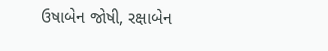ઉષાબેન જોષી, રક્ષાબેન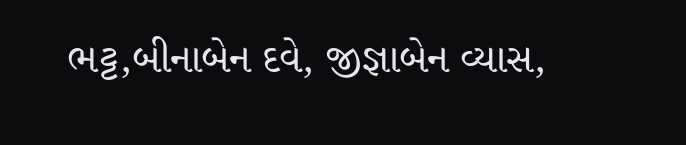ભટ્ટ,બીનાબેન દવે, જીજ્ઞાબેન વ્યાસ,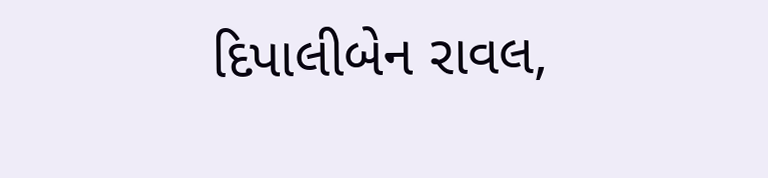દિપાલીબેન રાવલ,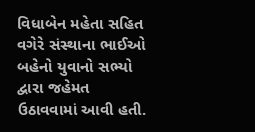વિધાબેન મહેતા સહિત વગેરે સંસ્થાના ભાઈઓ બહેનો યુવાનો સભ્યો દ્વારા જહેમત ઉઠાવવામાં આવી હતી.